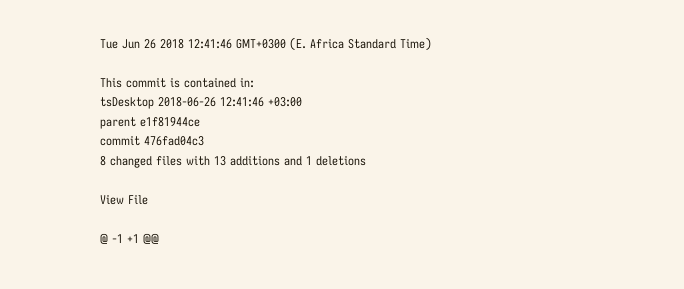Tue Jun 26 2018 12:41:46 GMT+0300 (E. Africa Standard Time)

This commit is contained in:
tsDesktop 2018-06-26 12:41:46 +03:00
parent e1f81944ce
commit 476fad04c3
8 changed files with 13 additions and 1 deletions

View File

@ -1 +1 @@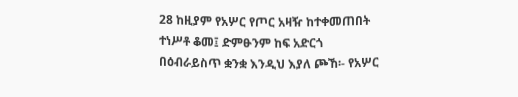28 ከዚያም የአሦር የጦር አዛዥ ከተቀመጠበት ተነሥቶ ቆመ፤ ድምፁንም ከፍ አድርጎ በዕብራይስጥ ቋንቋ እንዲህ እያለ ጮኸ፡- የአሦር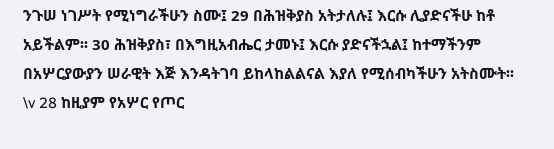ንጉሠ ነገሥት የሚነግራችሁን ስሙ፤ 29 በሕዝቅያስ አትታለሉ፤ እርሱ ሊያድናችሁ ከቶ አይችልም፡፡ 30 ሕዝቅያስ፣ በእግዚአብሔር ታመኑ፤ እርሱ ያድናችኋል፤ ከተማችንም በአሦርያውያን ሠራዊት እጅ እንዳትገባ ይከላከልልናል እያለ የሚሰብካችሁን አትስሙት፡፡
\v 28 ከዚያም የአሦር የጦር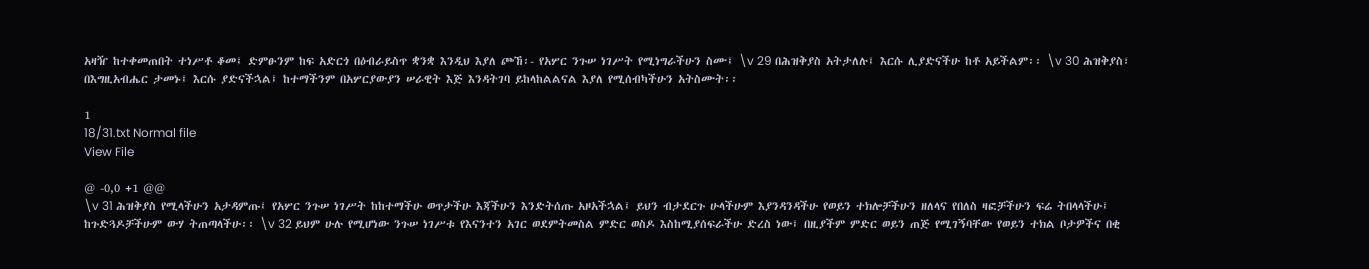አዛዥ ከተቀመጠበት ተነሥቶ ቆመ፤ ድምፁንም ከፍ አድርጎ በዕብራይስጥ ቋንቋ እንዲህ እያለ ጮኸ፡- የአሦር ንጉሠ ነገሥት የሚነግራችሁን ስሙ፤ \v 29 በሕዝቅያስ አትታለሉ፤ እርሱ ሊያድናችሁ ከቶ አይችልም፡፡ \v 30 ሕዝቅያስ፣ በእግዚአብሔር ታመኑ፤ እርሱ ያድናችኋል፤ ከተማችንም በአሦርያውያን ሠራዊት እጅ እንዳትገባ ይከላከልልናል እያለ የሚሰብካችሁን አትስሙት፡፡

1
18/31.txt Normal file
View File

@ -0,0 +1 @@
\v 31 ሕዝቅያስ የሚላችሁን አታዳምጡ፤ የአሦር ንጉሠ ነገሥት ከከተማችሁ ወጥታችሁ እጃችሁን እንድትሰጡ አዞአችኋል፤ ይህን ብታደርጉ ሁላችሁም እያንዳንዳችሁ የወይን ተክሎቻችሁን ዘለላና የበለስ ዛፎቻችሁን ፍሬ ትበላላችሁ፤ ከጉድጓዶቻችሁም ውሃ ትጠጣላችሁ፡፡ \v 32 ይህም ሁሉ የሚሆነው ንጉሠ ነገሥቱ የእናንተን አገር ወደምትመስል ምድር ወስዶ እስከሚያሰፍራችሁ ድረስ ነው፤ በዚያችም ምድር ወይን ጠጅ የሚገኝባቸው የወይን ተክል ቦታዎችና በቂ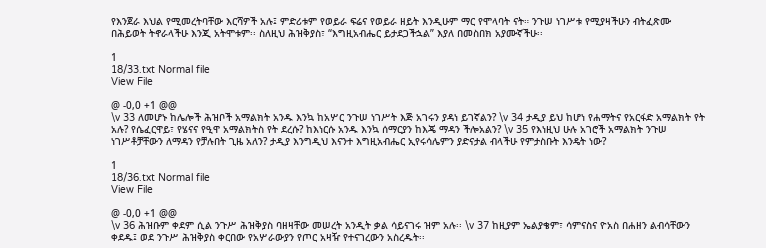የእንጀራ እህል የሚመረትባቸው እርሻዎች አሉ፤ ምድሪቱም የወይራ ፍሬና የወይራ ዘይት እንዲሁም ማር የሞላባት ናት። ንጉሠ ነገሥቱ የሚያዛችሁን ብትፈጽሙ በሕይወት ትኖራላችሁ እንጂ አትሞቱም፡፡ ስለዚህ ሕዝቅያስ፣ “እግዚአብሔር ይታደጋችኋል” እያለ በመስበክ አያሙኛችሁ፡፡

1
18/33.txt Normal file
View File

@ -0,0 +1 @@
\v 33 ለመሆኑ ከሌሎች ሕዝቦች አማልክት አንዱ እንኳ ከአሦር ንጉሠ ነገሥት እጅ አገሩን ያዳነ ይገኛልን? \v 34 ታዲያ ይህ ከሆነ የሐማትና የአርፋድ አማልክት የት አሉ? የሴፈርዋይ፣ የሄናና የዒዋ አማልክትስ የት ደረሱ? ከእነርሱ አንዱ እንኳ ሰማርያን ከእጄ ማዳን ችሎአልን? \v 35 የእነዚህ ሁሉ አገሮች አማልክት ንጉሠ ነገሥቶቻቸውን ለማዳን የቻሉበት ጊዜ አለን? ታዲያ እንግዲህ እናንተ እግዚአብሔር ኢየሩሳሌምን ያድናታል ብላችሁ የምታስቡት እንዴት ነው?

1
18/36.txt Normal file
View File

@ -0,0 +1 @@
\v 36 ሕዝቡም ቀደም ሲል ንጉሥ ሕዝቅያስ ባዘዛቸው መሠረት አንዲት ቃል ሳይናገሩ ዝም አሉ፡፡ \v 37 ከዚያም ኤልያቄም፣ ሳምናስና ዮአስ በሐዘን ልብሳቸውን ቀደዱ፤ ወደ ንጉሥ ሕዝቅያስ ቀርበው የአሦራውያን የጦር አዛዥ የተናገረውን አስረዱት፡፡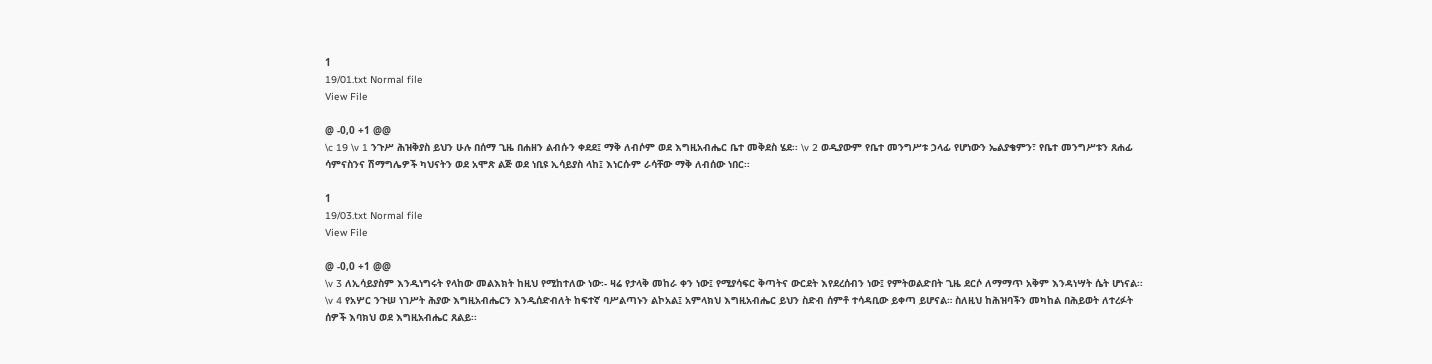1
19/01.txt Normal file
View File

@ -0,0 +1 @@
\c 19 \v 1 ንጉሥ ሕዝቅያስ ይህን ሁሉ በሰማ ጊዜ በሐዘን ልብሱን ቀደደ፤ ማቅ ለብሶም ወደ እግዚአብሔር ቤተ መቅደስ ሄደ፡፡ \v 2 ወዲያውም የቤተ መንግሥቱ ኃላፊ የሆነውን ኤልያቄምን፣ የቤተ መንግሥቱን ጸሐፊ ሳምናስንና ሽማግሌዎች ካህናትን ወደ አሞጽ ልጅ ወደ ነቢዩ ኢሳይያስ ላከ፤ እነርሱም ራሳቸው ማቅ ለብሰው ነበር፡፡

1
19/03.txt Normal file
View File

@ -0,0 +1 @@
\v 3 ለኢሳይያስም እንዲነግሩት የላከው መልእክት ከዚህ የሚከተለው ነው፡- ዛሬ የታላቅ መከራ ቀን ነው፤ የሚያሳፍር ቅጣትና ውርደት እየደረሰብን ነው፤ የምትወልድበት ጊዜ ደርሶ ለማማጥ አቅም እንዳነሣት ሴት ሆነናል፡፡ \v 4 የአሦር ንጉሠ ነገሥት ሕያው እግዚአብሔርን እንዲሰድብለት ከፍተኛ ባሥልጣኑን ልኮአል፤ አምላክህ እግዚአብሔር ይህን ስድብ ሰምቶ ተሳዳቢው ይቀጣ ይሆናል። ስለዚህ ከሕዝባችን መካከል በሕይወት ለተረፉት ሰዎች እባክህ ወደ እግዚአብሔር ጸልይ፡፡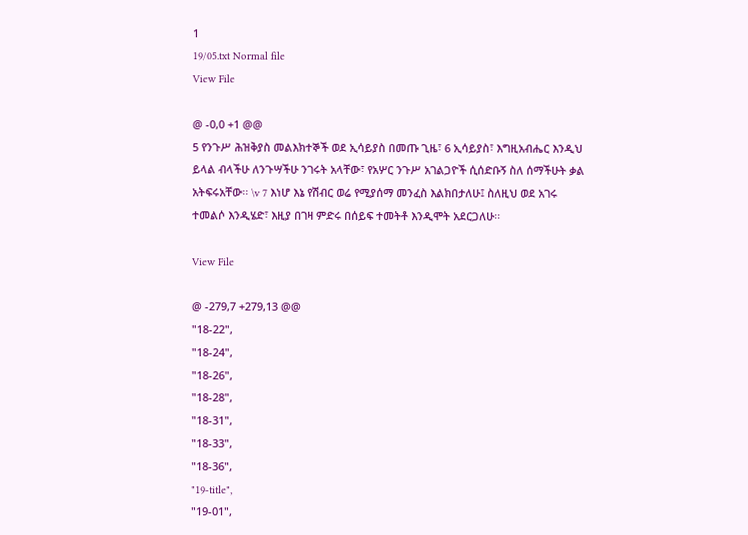1
19/05.txt Normal file
View File

@ -0,0 +1 @@
5 የንጉሥ ሕዝቅያስ መልእክተኞች ወደ ኢሳይያስ በመጡ ጊዜ፣ 6 ኢሳይያስ፣ እግዚአብሔር እንዲህ ይላል ብላችሁ ለንጉሣችሁ ንገሩት አላቸው፣ የአሦር ንጉሥ አገልጋዮች ሲሰድቡኝ ስለ ሰማችሁት ቃል አትፍሩአቸው፡፡ \v 7 እነሆ እኔ የሽብር ወሬ የሚያሰማ መንፈስ እልክበታለሁ፤ ስለዚህ ወደ አገሩ ተመልሶ እንዲሄድ፣ እዚያ በገዛ ምድሩ በሰይፍ ተመትቶ እንዲሞት አደርጋለሁ፡፡

View File

@ -279,7 +279,13 @@
"18-22",
"18-24",
"18-26",
"18-28",
"18-31",
"18-33",
"18-36",
"19-title",
"19-01",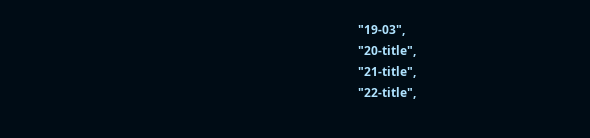"19-03",
"20-title",
"21-title",
"22-title",